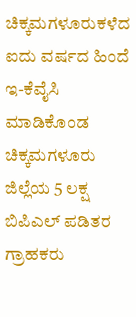ಚಿಕ್ಕಮಗಳೂರುಕಳೆದ ಐದು ವರ್ಷದ ಹಿಂದೆ ಇ-ಕೆವೈಸಿ ಮಾಡಿಕೊಂಡ ಚಿಕ್ಕಮಗಳೂರು ಜಿಲ್ಲೆಯ 5 ಲಕ್ಷ ಬಿಪಿಎಲ್‌ ಪಡಿತರ ಗ್ರಾಹಕರು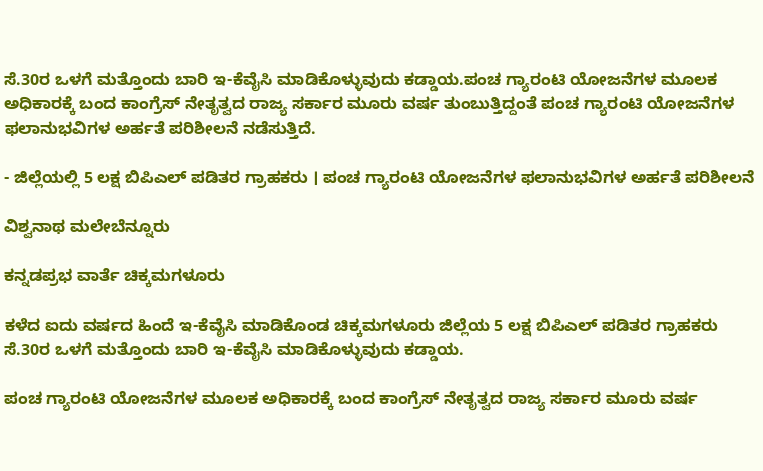ಸೆ.30ರ ಒಳಗೆ ಮತ್ತೊಂದು ಬಾರಿ ಇ-ಕೆವೈಸಿ ಮಾಡಿಕೊಳ್ಳುವುದು ಕಡ್ಡಾಯ.ಪಂಚ ಗ್ಯಾರಂಟಿ ಯೋಜನೆಗಳ ಮೂಲಕ ಅಧಿಕಾರಕ್ಕೆ ಬಂದ ಕಾಂಗ್ರೆಸ್‌ ನೇತೃತ್ವದ ರಾಜ್ಯ ಸರ್ಕಾರ ಮೂರು ವರ್ಷ ತುಂಬುತ್ತಿದ್ದಂತೆ ಪಂಚ ಗ್ಯಾರಂಟಿ ಯೋಜನೆಗಳ ಫಲಾನುಭವಿಗಳ ಅರ್ಹತೆ ಪರಿಶೀಲನೆ ನಡೆಸುತ್ತಿದೆ.

- ಜಿಲ್ಲೆಯಲ್ಲಿ 5 ಲಕ್ಷ ಬಿಪಿಎಲ್‌ ಪಡಿತರ ಗ್ರಾಹಕರು । ಪಂಚ ಗ್ಯಾರಂಟಿ ಯೋಜನೆಗಳ ಫಲಾನುಭವಿಗಳ ಅರ್ಹತೆ ಪರಿಶೀಲನೆ

ವಿಶ್ವನಾಥ ಮಲೇಬೆನ್ನೂರು

ಕನ್ನಡಪ್ರಭ ವಾರ್ತೆ ಚಿಕ್ಕಮಗಳೂರು

ಕಳೆದ ಐದು ವರ್ಷದ ಹಿಂದೆ ಇ-ಕೆವೈಸಿ ಮಾಡಿಕೊಂಡ ಚಿಕ್ಕಮಗಳೂರು ಜಿಲ್ಲೆಯ 5 ಲಕ್ಷ ಬಿಪಿಎಲ್‌ ಪಡಿತರ ಗ್ರಾಹಕರು ಸೆ.30ರ ಒಳಗೆ ಮತ್ತೊಂದು ಬಾರಿ ಇ-ಕೆವೈಸಿ ಮಾಡಿಕೊಳ್ಳುವುದು ಕಡ್ಡಾಯ.

ಪಂಚ ಗ್ಯಾರಂಟಿ ಯೋಜನೆಗಳ ಮೂಲಕ ಅಧಿಕಾರಕ್ಕೆ ಬಂದ ಕಾಂಗ್ರೆಸ್‌ ನೇತೃತ್ವದ ರಾಜ್ಯ ಸರ್ಕಾರ ಮೂರು ವರ್ಷ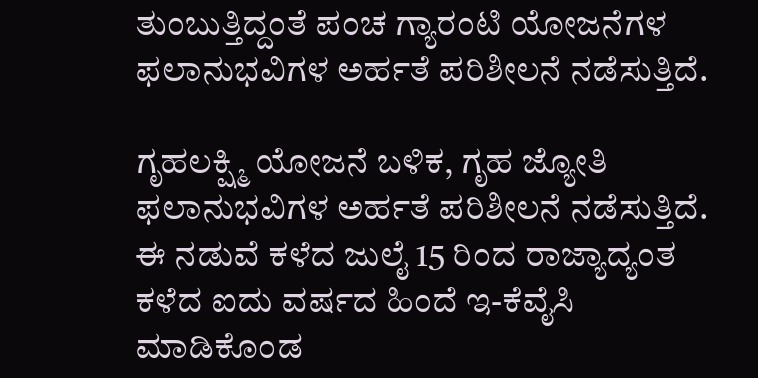ತುಂಬುತ್ತಿದ್ದಂತೆ ಪಂಚ ಗ್ಯಾರಂಟಿ ಯೋಜನೆಗಳ ಫಲಾನುಭವಿಗಳ ಅರ್ಹತೆ ಪರಿಶೀಲನೆ ನಡೆಸುತ್ತಿದೆ.

ಗೃಹಲಕ್ಷ್ಮಿ ಯೋಜನೆ ಬಳಿಕ, ಗೃಹ ಜ್ಯೋತಿ ಫಲಾನುಭವಿಗಳ ಅರ್ಹತೆ ಪರಿಶೀಲನೆ ನಡೆಸುತ್ತಿದೆ. ಈ ನಡುವೆ ಕಳೆದ ಜುಲೈ 15 ರಿಂದ ರಾಜ್ಯಾದ್ಯಂತ ಕಳೆದ ಐದು ವರ್ಷದ ಹಿಂದೆ ಇ-ಕೆವೈಸಿ ಮಾಡಿಕೊಂಡ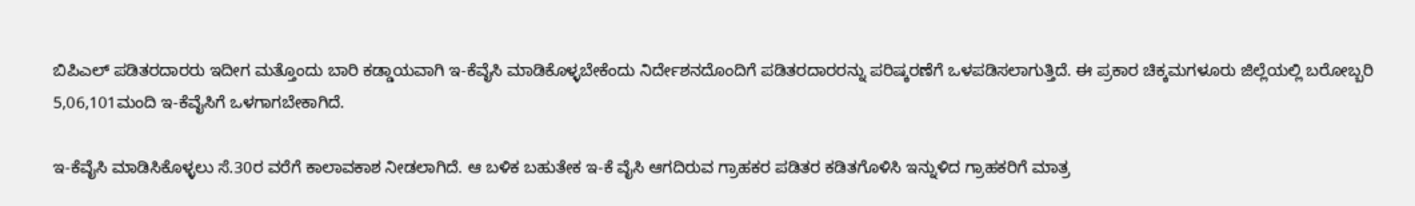ಬಿಪಿಎಲ್‌ ಪಡಿತರದಾರರು ಇದೀಗ ಮತ್ತೊಂದು ಬಾರಿ ಕಡ್ಡಾಯವಾಗಿ ಇ-ಕೆವೈಸಿ ಮಾಡಿಕೊಳ್ಳಬೇಕೆಂದು ನಿರ್ದೇಶನದೊಂದಿಗೆ ಪಡಿತರದಾರರನ್ನು ಪರಿಷ್ಕರಣೆಗೆ ಒಳಪಡಿಸಲಾಗುತ್ತಿದೆ. ಈ ಪ್ರಕಾರ ಚಿಕ್ಕಮಗಳೂರು ಜಿಲ್ಲೆಯಲ್ಲಿ ಬರೋಬ್ಬರಿ 5,06,101ಮಂದಿ ಇ-ಕೆವೈಸಿಗೆ ಒಳಗಾಗಬೇಕಾಗಿದೆ.

ಇ-ಕೆವೈಸಿ ಮಾಡಿಸಿಕೊಳ್ಳಲು ಸೆ.30ರ ವರೆಗೆ ಕಾಲಾವಕಾಶ ನೀಡಲಾಗಿದೆ. ಆ ಬಳಿಕ ಬಹುತೇಕ ಇ-ಕೆ ವೈಸಿ ಆಗದಿರುವ ಗ್ರಾಹಕರ ಪಡಿತರ ಕಡಿತಗೊಳಿಸಿ ಇನ್ನುಳಿದ ಗ್ರಾಹಕರಿಗೆ ಮಾತ್ರ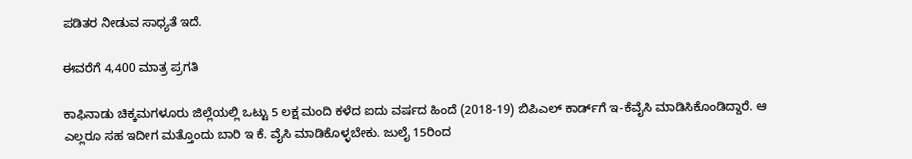ಪಡಿತರ ನೀಡುವ ಸಾಧ್ಯತೆ ಇದೆ.

ಈವರೆಗೆ 4,400 ಮಾತ್ರ ಪ್ರಗತಿ

ಕಾಫಿನಾಡು ಚಿಕ್ಕಮಗಳೂರು ಜಿಲ್ಲೆಯಲ್ಲಿ ಒಟ್ಟು 5 ಲಕ್ಷ ಮಂದಿ ಕಳೆದ ಐದು ವರ್ಷದ ಹಿಂದೆ (2018-19) ಬಿಪಿಎಲ್‌ ಕಾರ್ಡ್‌ಗೆ ಇ-ಕೆವೈಸಿ ಮಾಡಿಸಿಕೊಂಡಿದ್ದಾರೆ. ಆ ಎಲ್ಲರೂ ಸಹ ಇದೀಗ ಮತ್ತೊಂದು ಬಾರಿ ಇ ಕೆ. ವೈಸಿ ಮಾಡಿಕೊಳ್ಳಬೇಕು. ಜುಲೈ 15ರಿಂದ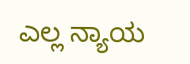ಎಲ್ಲ ನ್ಯಾಯ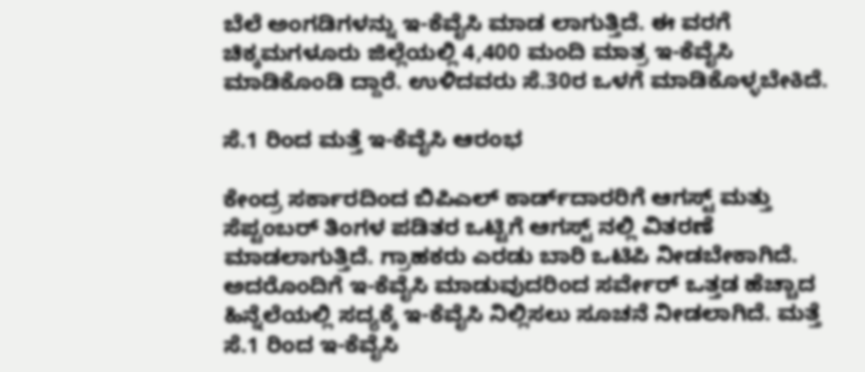ಬೆಲೆ ಅಂಗಡಿಗಳನ್ನು ಇ-ಕೆವೈಸಿ ಮಾಡ ಲಾಗುತ್ತಿದೆ. ಈ ವರಗೆ ಚಿಕ್ಕಮಗಳೂರು ಜಿಲ್ಲೆಯಲ್ಲಿ 4,400 ಮಂದಿ ಮಾತ್ರ ಇ-ಕೆವೈಸಿ ಮಾಡಿಕೊಂಡಿ ದ್ದಾರೆ. ಉಳಿದವರು ಸೆ.30ರ ಒಳಗೆ ಮಾಡಿಕೊಳ್ಳಬೇಕಿದೆ.

ಸೆ.1 ರಿಂದ ಮತ್ತೆ ಇ-ಕೆವೈಸಿ ಆರಂಭ

ಕೇಂದ್ರ ಸರ್ಕಾರದಿಂದ ಬಿಪಿಎಲ್‌ ಕಾರ್ಡ್‌ದಾರರಿಗೆ ಆಗಸ್ಟ್‌ ಮತ್ತು ಸೆಪ್ಟಂಬರ್ ತಿಂಗಳ ಪಡಿತರ ಒಟ್ಟಿಗೆ ಆಗಸ್ಟ್ ನಲ್ಲಿ ವಿತರಣೆ ಮಾಡಲಾಗುತ್ತಿದೆ. ಗ್ರಾಹಕರು ಎರಡು ಬಾರಿ ಒಟಿಪಿ ನೀಡಬೇಕಾಗಿದೆ. ಅದರೊಂದಿಗೆ ಇ-ಕೆವೈಸಿ ಮಾಡುವುದರಿಂದ ಸರ್ವೇರ್‌ ಒತ್ತಡ ಹೆಚ್ಚಾದ ಹಿನ್ನೆಲೆಯಲ್ಲಿ ಸದ್ಯಕ್ಕೆ ಇ-ಕೆವೈಸಿ ನಿಲ್ಲಿಸಲು ಸೂಚನೆ ನೀಡಲಾಗಿದೆ. ಮತ್ತೆ ಸೆ.1 ರಿಂದ ಇ-ಕೆವೈಸಿ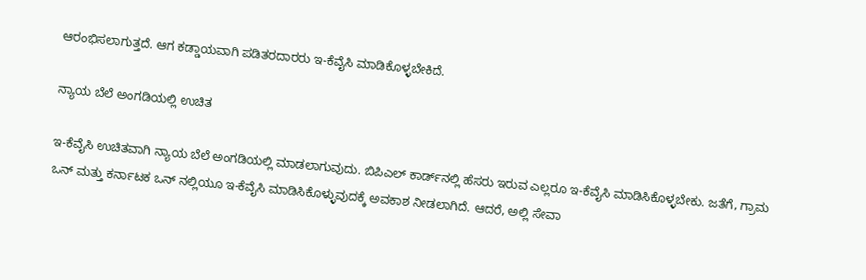ಆರಂಭಿಸಲಾಗುತ್ತದೆ. ಆಗ ಕಡ್ಡಾಯವಾಗಿ ಪಡಿತರದಾರರು ಇ-ಕೆವೈಸಿ ಮಾಡಿಕೊಳ್ಳಬೇಕಿದೆ.

ನ್ಯಾಯ ಬೆಲೆ ಅಂಗಡಿಯಲ್ಲಿ ಉಚಿತ

ಇ-ಕೆವೈಸಿ ಉಚಿತವಾಗಿ ನ್ಯಾಯ ಬೆಲೆ ಅಂಗಡಿಯಲ್ಲಿ ಮಾಡಲಾಗುವುದು. ಬಿಪಿಎಲ್‌ ಕಾರ್ಡ್‌ನಲ್ಲಿ ಹೆಸರು ಇರುವ ಎಲ್ಲರೂ ಇ-ಕೆವೈಸಿ ಮಾಡಿಸಿಕೊಳ್ಳಬೇಕು. ಜತೆಗೆ, ಗ್ರಾಮ ಒನ್‌ ಮತ್ತು ಕರ್ನಾಟಕ ಒನ್‌ ನಲ್ಲಿಯೂ ಇ-ಕೆವೈಸಿ ಮಾಡಿಸಿಕೊಳ್ಳುವುದಕ್ಕೆ ಅವಕಾಶ ನೀಡಲಾಗಿದೆ. ಆದರೆ, ಅಲ್ಲಿ ಸೇವಾ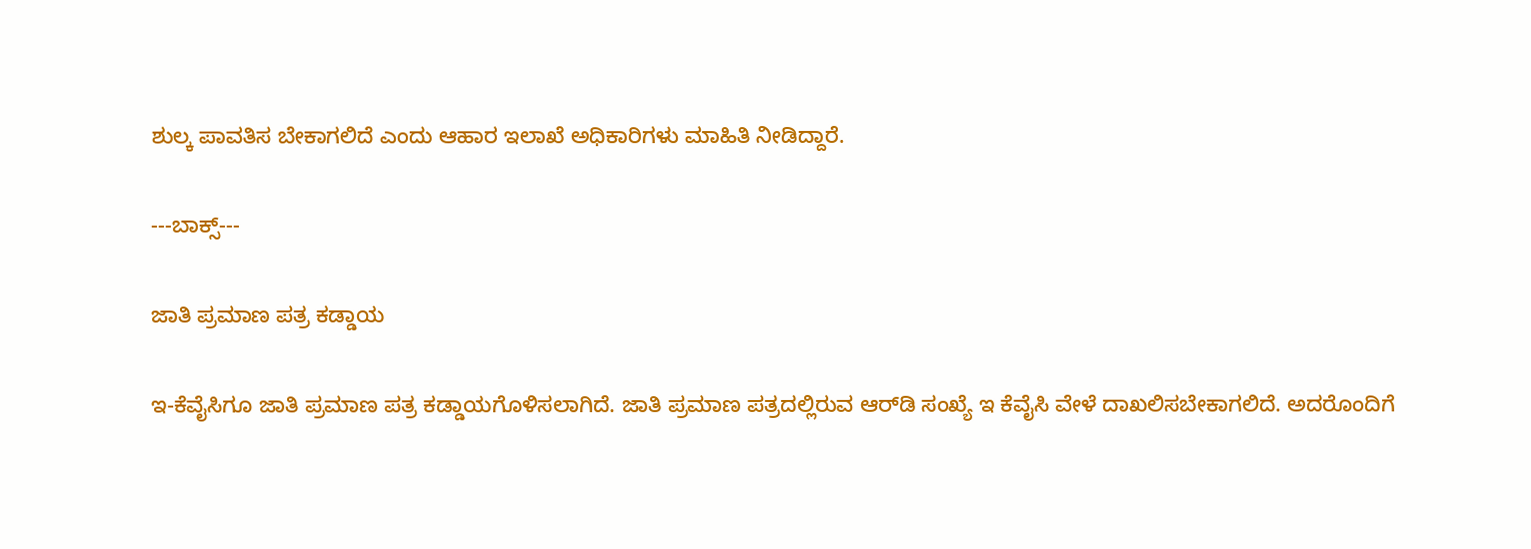ಶುಲ್ಕ ಪಾವತಿಸ ಬೇಕಾಗಲಿದೆ ಎಂದು ಆಹಾರ ಇಲಾಖೆ ಅಧಿಕಾರಿಗಳು ಮಾಹಿತಿ ನೀಡಿದ್ದಾರೆ.

---ಬಾಕ್ಸ್‌---

ಜಾತಿ ಪ್ರಮಾಣ ಪತ್ರ ಕಡ್ಡಾಯ

ಇ-ಕೆವೈಸಿಗೂ ಜಾತಿ ಪ್ರಮಾಣ ಪತ್ರ ಕಡ್ಡಾಯಗೊಳಿಸಲಾಗಿದೆ. ಜಾತಿ ಪ್ರಮಾಣ ಪತ್ರದಲ್ಲಿರುವ ಆರ್‌ಡಿ ಸಂಖ್ಯೆ ಇ ಕೆವೈಸಿ ವೇಳೆ ದಾಖಲಿಸಬೇಕಾಗಲಿದೆ. ಅದರೊಂದಿಗೆ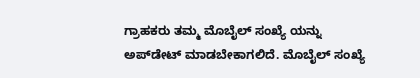ಗ್ರಾಹಕರು ತಮ್ಮ ಮೊಬೈಲ್‌ ಸಂಖ್ಯೆ ಯನ್ನು ಅಪ್‌ಡೇಟ್‌ ಮಾಡಬೇಕಾಗಲಿದೆ. ಮೊಬೈಲ್‌ ಸಂಖ್ಯೆ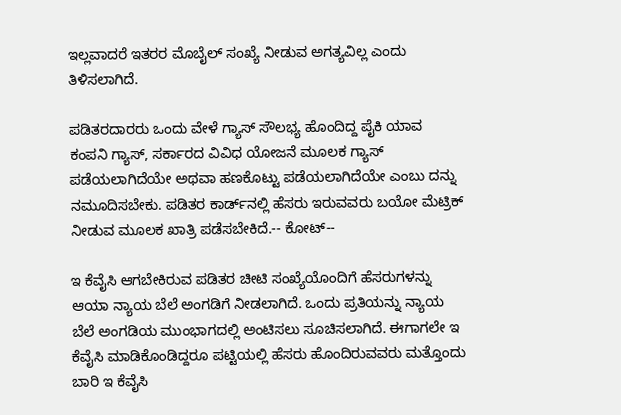ಇಲ್ಲವಾದರೆ ಇತರರ ಮೊಬೈಲ್‌ ಸಂಖ್ಯೆ ನೀಡುವ ಅಗತ್ಯವಿಲ್ಲ ಎಂದು ತಿಳಿಸಲಾಗಿದೆ.

ಪಡಿತರದಾರರು ಒಂದು ವೇಳೆ ಗ್ಯಾಸ್‌ ಸೌಲಭ್ಯ ಹೊಂದಿದ್ದ ಪೈಕಿ ಯಾವ ಕಂಪನಿ ಗ್ಯಾಸ್‌, ಸರ್ಕಾರದ ವಿವಿಧ ಯೋಜನೆ ಮೂಲಕ ಗ್ಯಾಸ್‌ ಪಡೆಯಲಾಗಿದೆಯೇ ಅಥವಾ ಹಣಕೊಟ್ಟು ಪಡೆಯಲಾಗಿದೆಯೇ ಎಂಬು ದನ್ನು ನಮೂದಿಸಬೇಕು. ಪಡಿತರ ಕಾರ್ಡ್‌ನಲ್ಲಿ ಹೆಸರು ಇರುವವರು ಬಯೋ ಮೆಟ್ರಿಕ್‌ ನೀಡುವ ಮೂಲಕ ಖಾತ್ರಿ ಪಡೆಸಬೇಕಿದೆ.-- ಕೋಟ್‌--

ಇ ಕೆವೈಸಿ ಆಗಬೇಕಿರುವ ಪಡಿತರ ಚೀಟಿ ಸಂಖ್ಯೆಯೊಂದಿಗೆ ಹೆಸರುಗಳನ್ನು ಆಯಾ ನ್ಯಾಯ ಬೆಲೆ ಅಂಗಡಿಗೆ ನೀಡಲಾಗಿದೆ. ಒಂದು ಪ್ರತಿಯನ್ನು ನ್ಯಾಯ ಬೆಲೆ ಅಂಗಡಿಯ ಮುಂಭಾಗದಲ್ಲಿ ಅಂಟಿಸಲು ಸೂಚಿಸಲಾಗಿದೆ. ಈಗಾಗಲೇ ಇ ಕೆವೈಸಿ ಮಾಡಿಕೊಂಡಿದ್ದರೂ ಪಟ್ಟಿಯಲ್ಲಿ ಹೆಸರು ಹೊಂದಿರುವವರು ಮತ್ತೊಂದು ಬಾರಿ ಇ ಕೆವೈಸಿ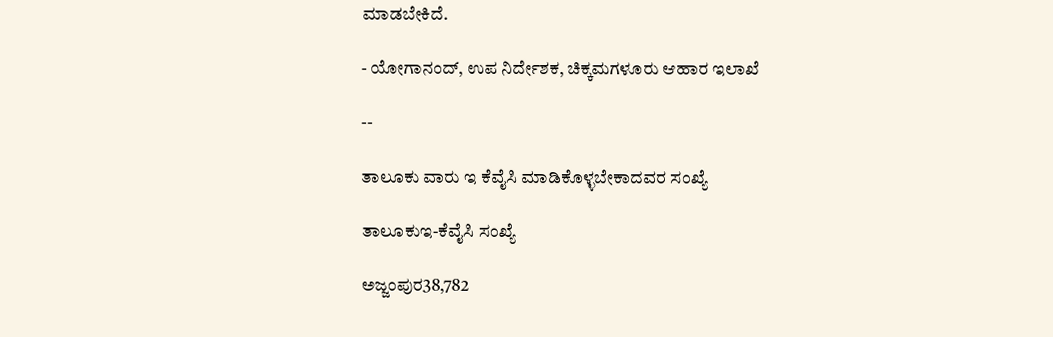ಮಾಡಬೇಕಿದೆ.

- ಯೋಗಾನಂದ್‌, ಉಪ ನಿರ್ದೇಶಕ, ಚಿಕ್ಕಮಗಳೂರು ಆಹಾರ ಇಲಾಖೆ

--

ತಾಲೂಕು ವಾರು ಇ ಕೆವೈಸಿ ಮಾಡಿಕೊಳ್ಳಬೇಕಾದವರ ಸಂಖ್ಯೆ

ತಾಲೂಕುಇ-ಕೆವೈಸಿ ಸಂಖ್ಯೆ

ಅಜ್ಜಂಪುರ38,782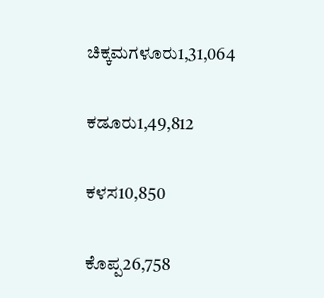ಚಿಕ್ಕಮಗಳೂರು1,31,064

ಕಡೂರು1,49,812

ಕಳಸ10,850

ಕೊಪ್ಪ26,758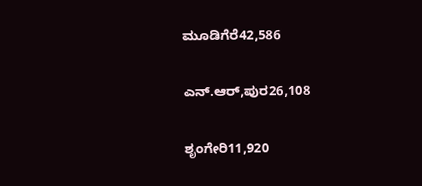ಮೂಡಿಗೆರೆ42,586

ಎನ್‌.ಆರ್‌,ಪುರ26,108

ಶೃಂಗೇರಿ11,920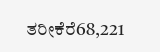ತರೀಕೆರೆ68,221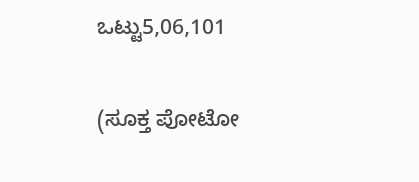ಒಟ್ಟು5,06,101

(ಸೂಕ್ತ ಪೋಟೋ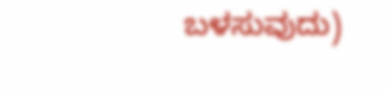ಬಳಸುವುದು)